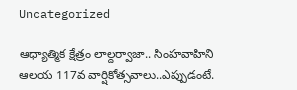Uncategorized

ఆధ్యాత్మిక క్షేత్రం లాల్దర్వాజా.. సింహవాహిని ఆలయ 117వ వార్షికోత్సవాలు..ఎప్పుడంటే.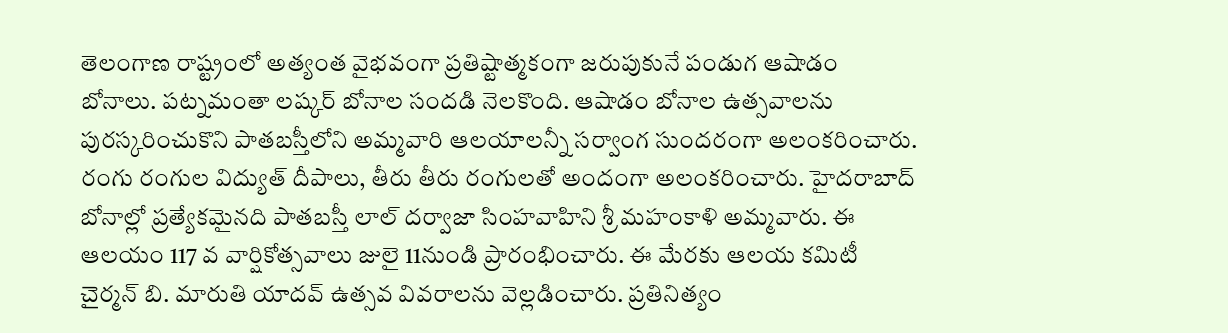తెలంగాణ రాష్ట్రంలో అత్యంత వైభవంగా ప్రతిష్టాత్మకంగా జరుపుకునే పండుగ ఆషాడం బోనాలు. పట్నమంతా లష్కర్‌ బోనాల సందడి నెలకొంది. ఆషాడం బోనాల ఉత్సవాలను పురస్కరించుకొని పాతబస్తీలోని అమ్మవారి ఆలయాలన్నీ సర్వాంగ సుందరంగా అలంకరించారు. రంగు రంగుల విద్యుత్ దీపాలు, తీరు తీరు రంగులతో అందంగా అలంకరించారు. హైదరాబాద్‌ బోనాల్లో ప్రత్యేకమైనది పాతబస్తీ లాల్ దర్వాజా సింహవాహిని శ్రీ మహంకాళి అమ్మవారు. ఈ ఆలయం 117 వ వార్షికోత్సవాలు జులై 11నుండి ప్రారంభించారు. ఈ మేరకు ఆలయ కమిటీ చైర్మన్ బి. మారుతి యాదవ్ ఉత్సవ వివరాలను వెల్లడించారు. ప్రతినిత్యం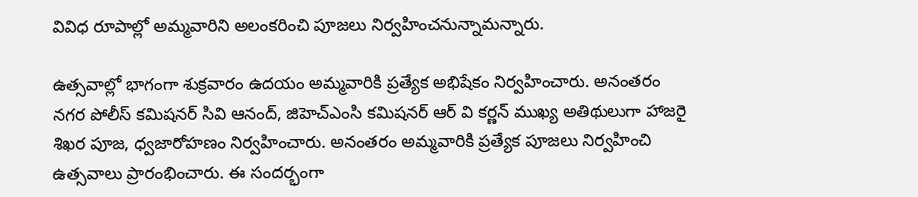వివిధ రూపాల్లో అమ్మవారిని అలంకరించి పూజలు నిర్వహించనున్నామన్నారు.

ఉత్సవాల్లో భాగంగా శుక్రవారం ఉదయం అమ్మవారికి ప్రత్యేక అభిషేకం నిర్వహించారు. అనంతరం నగర పోలీస్ కమిషనర్ సివి ఆనంద్, జిహెచ్ఎంసి కమిషనర్ ఆర్ వి కర్ణన్ ముఖ్య అతిథులుగా హాజరై శిఖర పూజ, ధ్వజారోహణం నిర్వహించారు. అనంతరం అమ్మవారికి ప్రత్యేక పూజలు నిర్వహించి ఉత్సవాలు ప్రారంభించారు. ఈ సందర్భంగా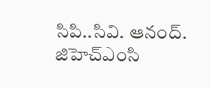సిపి..సివి. ఆనంద్. జిహెచ్ఎంసి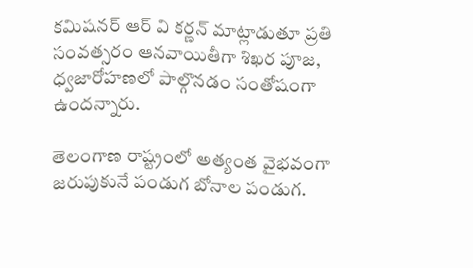కమిషనర్ ఆర్ వి కర్ణన్ మాట్లాడుతూ ప్రతి సంవత్సరం ఆనవాయితీగా శిఖర పూజ, ధ్వజారోహణలో పాల్గొనడం సంతోషంగా ఉందన్నారు.

తెలంగాణ రాష్ట్రంలో అత్యంత వైభవంగా జరుపుకునే పండుగ బోనాల పండుగ.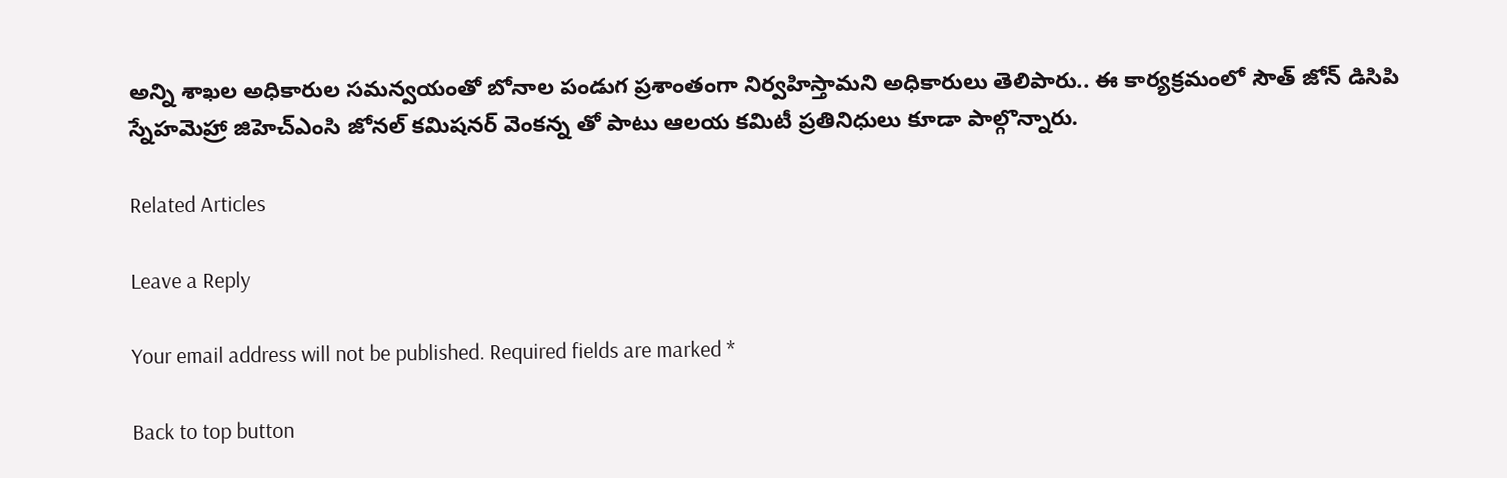అన్ని శాఖల అధికారుల సమన్వయంతో బోనాల పండుగ ప్రశాంతంగా నిర్వహిస్తామని అధికారులు తెలిపారు.. ఈ కార్యక్రమంలో సౌత్ జోన్ డిసిపి స్నేహమెహ్రా జిహెచ్ఎంసి జోనల్ కమిషనర్ వెంకన్న తో పాటు ఆలయ కమిటీ ప్రతినిధులు కూడా పాల్గొన్నారు.

Related Articles

Leave a Reply

Your email address will not be published. Required fields are marked *

Back to top button